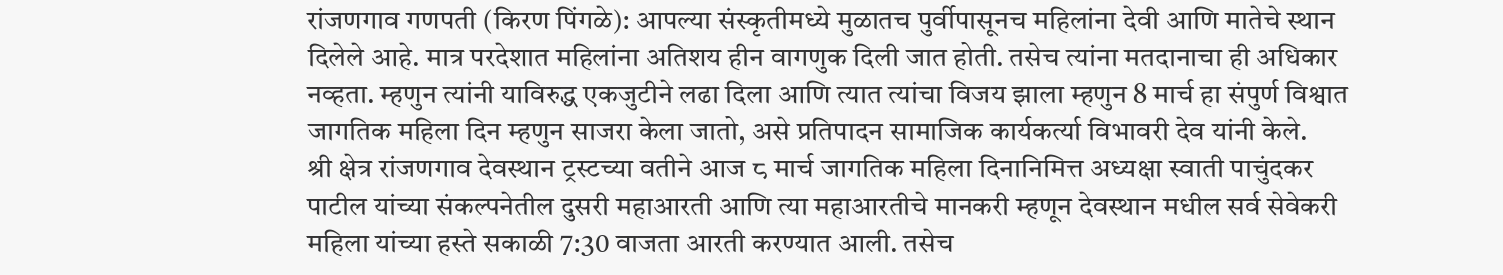रांजणगाव गणपती (किरण पिंगळे): आपल्या संस्कृतीमध्ये मुळातच पुर्वीपासूनच महिलांना देवी आणि मातेचे स्थान दिलेले आहे. मात्र परदेशात महिलांना अतिशय हीन वागणुक दिली जात होती. तसेच त्यांना मतदानाचा ही अधिकार नव्हता. म्हणुन त्यांनी याविरुद्ध एकजुटीने लढा दिला आणि त्यात त्यांचा विजय झाला म्हणुन 8 मार्च हा संपुर्ण विश्वात जागतिक महिला दिन म्हणुन साजरा केला जातो, असे प्रतिपादन सामाजिक कार्यकर्त्या विभावरी देव यांनी केले.
श्री क्षेत्र रांजणगाव देवस्थान ट्रस्टच्या वतीने आज ८ मार्च जागतिक महिला दिनानिमित्त अध्यक्षा स्वाती पाचुंदकर पाटील यांच्या संकल्पनेतील दुसरी महाआरती आणि त्या महाआरतीचे मानकरी म्हणून देवस्थान मधील सर्व सेवेकरी महिला यांच्या हस्ते सकाळी 7:30 वाजता आरती करण्यात आली. तसेच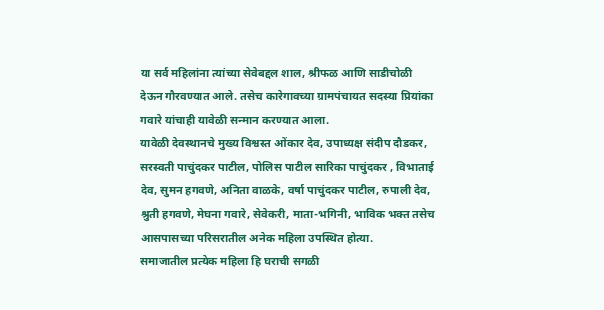या सर्व महिलांना त्यांच्या सेवेबद्दल शाल, श्रीफळ आणि साडीचोळी देऊन गौरवण्यात आले. तसेच कारेगावच्या ग्रामपंचायत सदस्या प्रियांका गवारे यांचाही यावेळी सन्मान करण्यात आला.
यावेळी देवस्थानचे मुख्य विश्वस्त ओंकार देव, उपाध्यक्ष संदीप दौडकर, सरस्वती पाचुंदकर पाटील, पोलिस पाटील सारिका पाचुंदकर , विभाताई देव, सुमन हगवणे, अनिता वाळके, वर्षा पाचुंदकर पाटील, रुपाली देव, श्रुती हगवणे, मेघना गवारे, सेवेकरी, माता-भगिनी, भाविक भक्त तसेच आसपासच्या परिसरातील अनेक महिला उपस्थित होत्या.
समाजातील प्रत्येक महिला हि घराची सगळी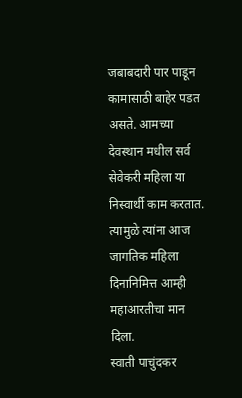जबाबदारी पार पाडून कामासाठी बाहेर पडत असते. आमच्या देवस्थान मधील सर्व सेवेकरी महिला या निस्वार्थी काम करतात. त्यामुळे त्यांना आज जागतिक महिला दिनानिमित्त आम्ही महाआरतीचा मान दिला.
स्वाती पाचुंदकर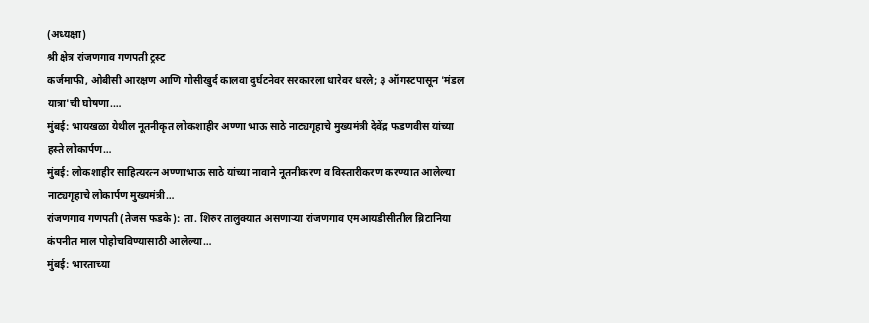(अध्यक्षा)
श्री क्षेत्र रांजणगाव गणपती ट्रस्ट
कर्जमाफी, ओबीसी आरक्षण आणि गोसीखुर्द कालवा दुर्घटनेवर सरकारला धारेवर धरले; ३ ऑगस्टपासून 'मंडल यात्रा'ची घोषणा.…
मुंबई: भायखळा येथील नूतनीकृत लोकशाहीर अण्णा भाऊ साठे नाट्यगृहाचे मुख्यमंत्री देवेंद्र फडणवीस यांच्या हस्ते लोकार्पण…
मुंबई: लोकशाहीर साहित्यरत्न अण्णाभाऊ साठे यांच्या नावाने नूतनीकरण व विस्तारीकरण करण्यात आलेल्या नाट्यगृहाचे लोकार्पण मुख्यमंत्री…
रांजणगाव गणपती (तेजस फडके): ता. शिरुर तालुक्यात असणाऱ्या रांजणगाव एमआयडीसीतील ब्रिटानिया कंपनीत माल पोहोचविण्यासाठी आलेल्या…
मुंबई: भारताच्या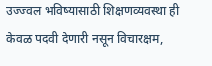उज्ज्वल भविष्यासाठी शिक्षणव्यवस्था ही केवळ पदवी देणारी नसून विचारक्षम,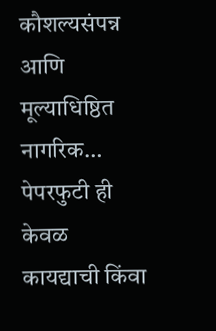कौशल्यसंपन्न आणि मूल्याधिष्ठित नागरिक…
पेपरफुटी ही केवळ कायद्याची किंवा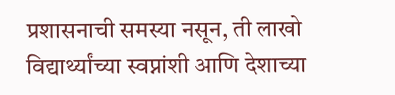प्रशासनाची समस्या नसून, ती लाखो विद्यार्थ्यांच्या स्वप्नांशी आणि देशाच्या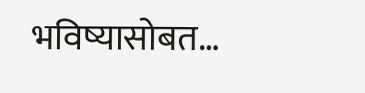भविष्यासोबत…